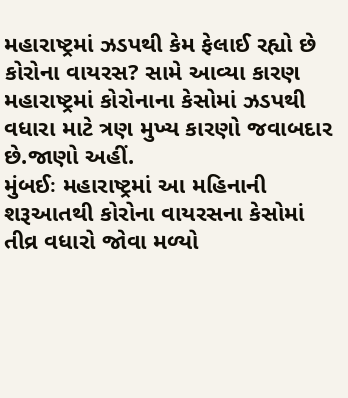મહારાષ્ટ્રમાં ઝડપથી કેમ ફેલાઈ રહ્યો છે કોરોના વાયરસ? સામે આવ્યા કારણ
મહારાષ્ટ્રમાં કોરોનાના કેસોમાં ઝડપથી વધારા માટે ત્રણ મુખ્ય કારણો જવાબદાર છે.જાણો અહીં.
મુંબઈઃ મહારાષ્ટ્રમાં આ મહિનાની શરૂઆતથી કોરોના વાયરસના કેસોમાં તીવ્ર વધારો જોવા મળ્યો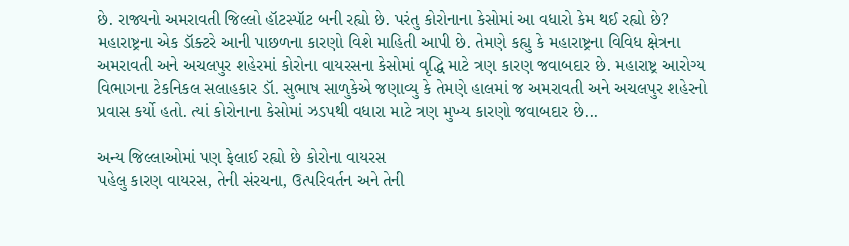છે. રાજ્યનો અમરાવતી જિલ્લો હૉટસ્પૉટ બની રહ્યો છે. પરંતુ કોરોનાના કેસોમાં આ વધારો કેમ થઈ રહ્યો છે? મહારાષ્ટ્રના એક ડૉક્ટરે આની પાછળના કારણો વિશે માહિતી આપી છે. તેમણે કહ્યુ કે મહારાષ્ટ્રના વિવિધ ક્ષેત્રના અમરાવતી અને અચલપુર શહેરમાં કોરોના વાયરસના કેસોમાં વૃદ્ધિ માટે ત્રણ કારણ જવાબદાર છે. મહારાષ્ટ્ર આરોગ્ય વિભાગના ટેકનિકલ સલાહકાર ડૉ. સુભાષ સાળુકેએ જણાવ્યુ કે તેમણે હાલમાં જ અમરાવતી અને અચલપુર શહેરનો પ્રવાસ કર્યો હતો. ત્યાં કોરોનાના કેસોમાં ઝડપથી વધારા માટે ત્રણ મુખ્ય કારણો જવાબદાર છે...

અન્ય જિલ્લાઓમાં પણ ફેલાઈ રહ્યો છે કોરોના વાયરસ
પહેલુ કારણ વાયરસ, તેની સંરચના, ઉત્પરિવર્તન અને તેની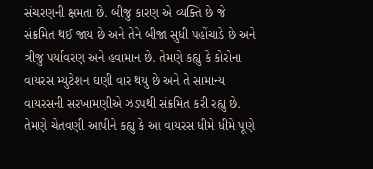સંચરણની ક્ષમતા છે. બીજુ કારણ એ વ્યક્તિ છે જે સંક્રમિત થઈ જાય છે અને તેને બીજા સુધી પહોંચાડે છે અને ત્રીજુ પર્યાવરણ અને હવામાન છે. તેમણે કહ્યુ કે કોરોના વાયરસ મ્યુટેશન ઘણી વાર થયુ છે અને તે સામાન્ય વાયરસની સરખામણીએ ઝડપથી સંક્રમિત કરી રહ્યુ છે. તેમણે ચેતવણી આપીને કહ્યુ કે આ વાયરસ ધીમે ધીમે પૂણે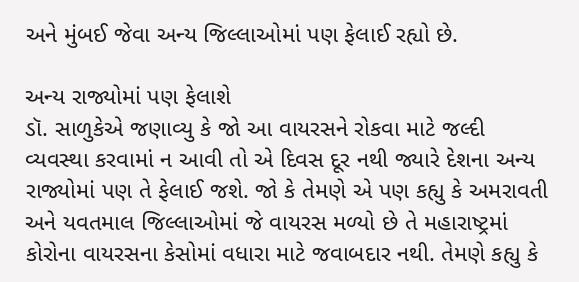અને મુંબઈ જેવા અન્ય જિલ્લાઓમાં પણ ફેલાઈ રહ્યો છે.

અન્ય રાજ્યોમાં પણ ફેલાશે
ડૉ. સાળુકેએ જણાવ્યુ કે જો આ વાયરસને રોકવા માટે જલ્દી વ્યવસ્થા કરવામાં ન આવી તો એ દિવસ દૂર નથી જ્યારે દેશના અન્ય રાજ્યોમાં પણ તે ફેલાઈ જશે. જો કે તેમણે એ પણ કહ્યુ કે અમરાવતી અને યવતમાલ જિલ્લાઓમાં જે વાયરસ મળ્યો છે તે મહારાષ્ટ્રમાં કોરોના વાયરસના કેસોમાં વધારા માટે જવાબદાર નથી. તેમણે કહ્યુ કે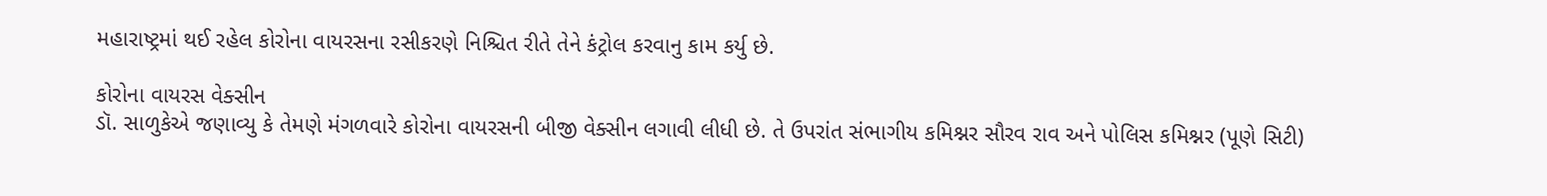મહારાષ્ટ્રમાં થઈ રહેલ કોરોના વાયરસના રસીકરણે નિશ્ચિત રીતે તેને કંટ્રોલ કરવાનુ કામ કર્યુ છે.

કોરોના વાયરસ વેક્સીન
ડૉ. સાળુકેએ જણાવ્યુ કે તેમણે મંગળવારે કોરોના વાયરસની બીજી વેક્સીન લગાવી લીધી છે. તે ઉપરાંત સંભાગીય કમિશ્નર સૌરવ રાવ અને પોલિસ કમિશ્નર (પૂણે સિટી)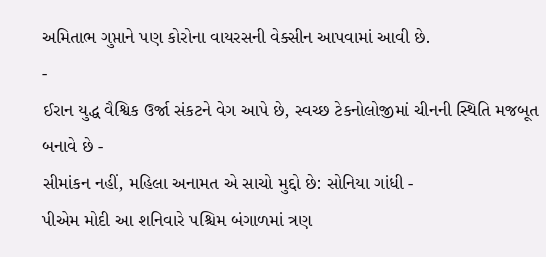અમિતાભ ગુપ્તાને પણ કોરોના વાયરસની વેક્સીન આપવામાં આવી છે.
-
ઈરાન યુદ્ધ વૈશ્વિક ઉર્જા સંકટને વેગ આપે છે, સ્વચ્છ ટેકનોલોજીમાં ચીનની સ્થિતિ મજબૂત બનાવે છે -
સીમાંકન નહીં, મહિલા અનામત એ સાચો મુદ્દો છે: સોનિયા ગાંધી -
પીએમ મોદી આ શનિવારે પશ્ચિમ બંગાળમાં ત્રણ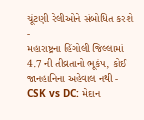ચૂંટણી રેલીઓને સંબોધિત કરશે -
મહારાષ્ટ્રના હિંગોલી જિલ્લામાં 4.7 ની તીવ્રતાનો ભૂકંપ, કોઈ જાનહાનિના અહેવાલ નથી -
CSK vs DC: મેદાન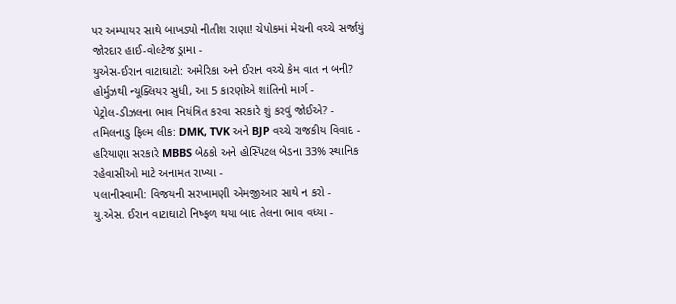પર અમ્પાયર સાથે બાખડ્યો નીતીશ રાણા! ચેપોકમાં મેચની વચ્ચે સર્જાયું જોરદાર હાઈ-વોલ્ટેજ ડ્રામા -
યુએસ-ઈરાન વાટાઘાટો: અમેરિકા અને ઈરાન વચ્ચે કેમ વાત ન બની? હોર્મુઝથી ન્યૂક્લિયર સુધી, આ 5 કારણોએ શાંતિનો માર્ગ -
પેટ્રોલ-ડીઝલના ભાવ નિયંત્રિત કરવા સરકારે શું કરવું જોઈએ? -
તમિલનાડુ ફિલ્મ લીક: DMK, TVK અને BJP વચ્ચે રાજકીય વિવાદ -
હરિયાણા સરકારે MBBS બેઠકો અને હોસ્પિટલ બેડના 33% સ્થાનિક રહેવાસીઓ માટે અનામત રાખ્યા -
પલાનીસ્વામી: વિજયની સરખામણી એમજીઆર સાથે ન કરો -
યુ.એસ. ઈરાન વાટાઘાટો નિષ્ફળ થયા બાદ તેલના ભાવ વધ્યા -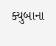ક્યુબાના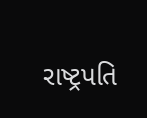રાષ્ટ્રપતિ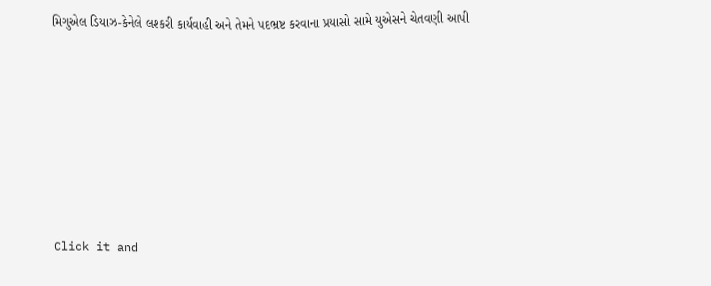મિગુએલ ડિયાઝ-કેનેલે લશ્કરી કાર્યવાહી અને તેમને પદભ્રષ્ટ કરવાના પ્રયાસો સામે યુએસને ચેતવણી આપી










Click it and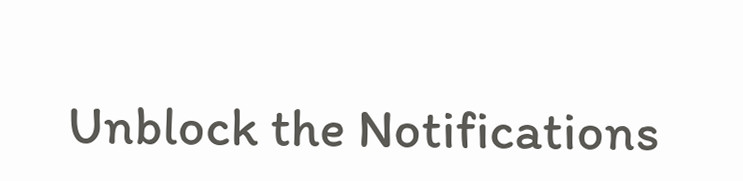Unblock the Notifications